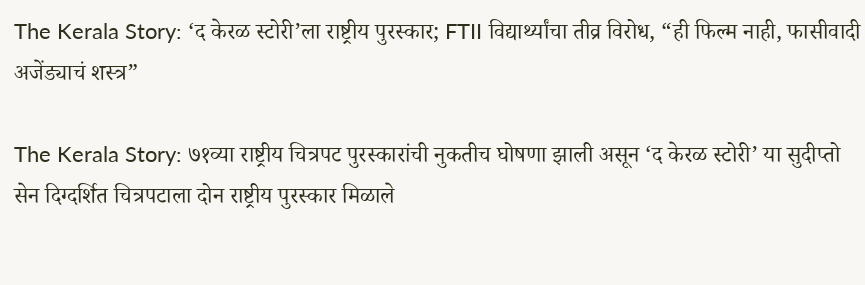The Kerala Story: ‘द केरळ स्टोरी’ला राष्ट्रीय पुरस्कार; FTII विद्यार्थ्यांचा तीव्र विरोध, “ही फिल्म नाही, फासीवादी अजेंड्याचं शस्त्र”

The Kerala Story: ७१व्या राष्ट्रीय चित्रपट पुरस्कारांची नुकतीच घोषणा झाली असून ‘द केरळ स्टोरी’ या सुदीप्तो सेन दिग्दर्शित चित्रपटाला दोन राष्ट्रीय पुरस्कार मिळाले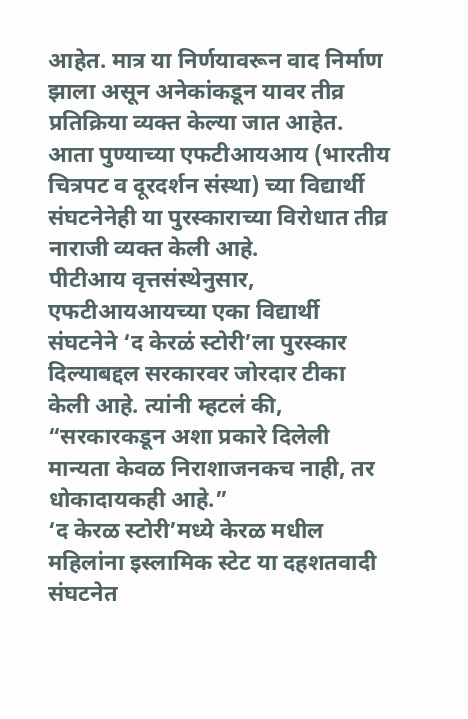आहेत. मात्र या निर्णयावरून वाद निर्माण झाला असून अनेकांकडून यावर तीव्र प्रतिक्रिया व्यक्त केल्या जात आहेत. आता पुण्याच्या एफटीआयआय (भारतीय चित्रपट व दूरदर्शन संस्था) च्या विद्यार्थी संघटनेनेही या पुरस्काराच्या विरोधात तीव्र नाराजी व्यक्त केली आहे.
पीटीआय वृत्तसंस्थेनुसार, एफटीआयआयच्या एका विद्यार्थी संघटनेने ‘द केरळं स्टोरी’ला पुरस्कार दिल्याबद्दल सरकारवर जोरदार टीका केली आहे. त्यांनी म्हटलं की, “सरकारकडून अशा प्रकारे दिलेली मान्यता केवळ निराशाजनकच नाही, तर धोकादायकही आहे.”
‘द केरळ स्टोरी’मध्ये केरळ मधील महिलांना इस्लामिक स्टेट या दहशतवादी संघटनेत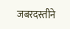जबरदस्तीने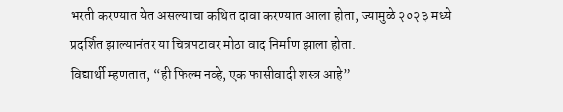भरती करण्यात येत असल्याचा कथित दावा करण्यात आला होता, ज्यामुळे २०२३ मध्ये प्रदर्शित झाल्यानंतर या चित्रपटावर मोठा वाद निर्माण झाला होता.
विद्यार्थी म्हणतात, “ही फिल्म नव्हे, एक फासीवादी शस्त्र आहे”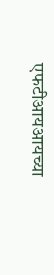एफटीआयआयच्या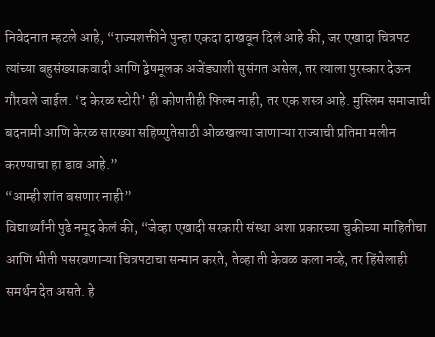निवेदनात म्हटले आहे, “राज्यशक्तीने पुन्हा एकदा दाखवून दिलं आहे की, जर एखादा चित्रपट त्यांच्या बहुसंख्याकवादी आणि द्वेषमूलक अजेंड्याशी सुसंगत असेल, तर त्याला पुरस्कार देऊन गौरवले जाईल. ‘द केरळ स्टोरी’ ही कोणतीही फिल्म नाही, तर एक शस्त्र आहे. मुस्लिम समाजाची बदनामी आणि केरळ सारख्या सहिष्णुतेसाठी ओळखल्या जाणाऱ्या राज्याची प्रतिमा मलीन करण्याचा हा डाव आहे.”
“आम्ही शांत बसणार नाही”
विद्यार्थ्यांनी पुढे नमूद केलं की, “जेव्हा एखादी सरकारी संस्था अशा प्रकारच्या चुकीच्या माहितीचा आणि भीती पसरवणाऱ्या चित्रपटाचा सन्मान करते, तेव्हा ती केवळ कला नव्हे, तर हिंसेलाही समर्थन देत असते. हे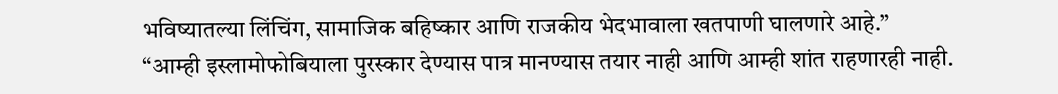भविष्यातल्या लिंचिंग, सामाजिक बहिष्कार आणि राजकीय भेदभावाला खतपाणी घालणारे आहे.”
“आम्ही इस्लामोफोबियाला पुरस्कार देण्यास पात्र मानण्यास तयार नाही आणि आम्ही शांत राहणारही नाही.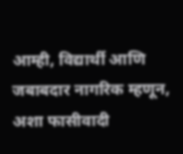आम्ही, विद्यार्थी आणि जबाबदार नागरिक म्हणून, अशा फासीवादी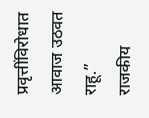प्रवृत्तींविरोधात आवाज उठवत राहू.”
राजकीय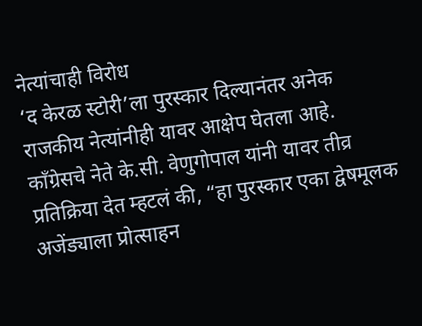नेत्यांचाही विरोध
‘द केरळ स्टोरी’ला पुरस्कार दिल्यानंतर अनेक राजकीय नेत्यांनीही यावर आक्षेप घेतला आहे. काँग्रेसचे नेते के.सी. वेणुगोपाल यांनी यावर तीव्र प्रतिक्रिया देत म्हटलं की, “हा पुरस्कार एका द्वेषमूलक अजेंड्याला प्रोत्साहन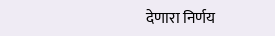देणारा निर्णय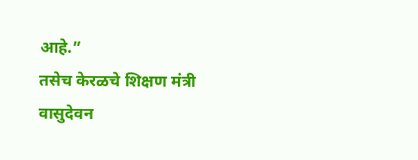आहे.”
तसेच केरळचे शिक्षण मंत्री वासुदेवन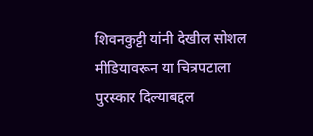शिवनकुट्टी यांनी देखील सोशल मीडियावरून या चित्रपटाला पुरस्कार दिल्याबद्दल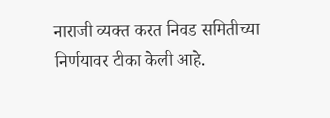नाराजी व्यक्त करत निवड समितीच्या निर्णयावर टीका केली आहे.